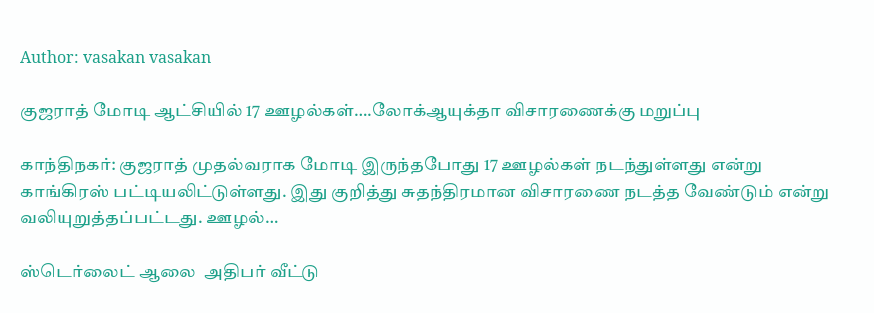Author: vasakan vasakan

குஜராத் மோடி ஆட்சியில் 17 ஊழல்கள்….லோக்ஆயுக்தா விசாரணைக்கு மறுப்பு

காந்திநகர்: குஜராத் முதல்வராக மோடி இருந்தபோது 17 ஊழல்கள் நடந்துள்ளது என்று காங்கிரஸ் பட்டியலிட்டுள்ளது. இது குறித்து சுதந்திரமான விசாரணை நடத்த வேண்டும் என்று வலியுறுத்தப்பட்டது. ஊழல்…

ஸ்டெர்லைட் ஆலை  அதிபர் வீட்டு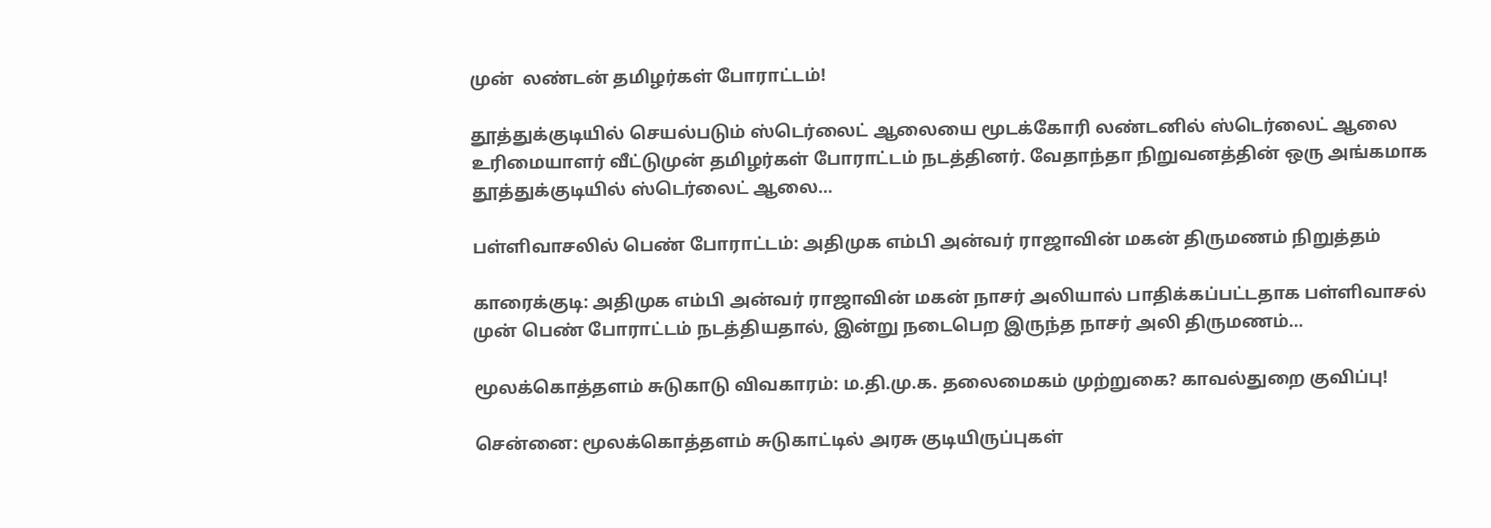முன்  லண்டன் தமிழர்கள் போராட்டம்!

தூத்துக்குடியில் செயல்படும் ஸ்டெர்லைட் ஆலையை மூடக்கோரி லண்டனில் ஸ்டெர்லைட் ஆலை உரிமையாளர் வீட்டுமுன் தமிழர்கள் போராட்டம் நடத்தினர். வேதாந்தா நிறுவனத்தின் ஒரு அங்கமாக தூத்துக்குடியில் ஸ்டெர்லைட் ஆலை…

பள்ளிவாசலில் பெண் போராட்டம்: அதிமுக எம்பி அன்வர் ராஜாவின் மகன் திருமணம் நிறுத்தம்

காரைக்குடி: அதிமுக எம்பி அன்வர் ராஜாவின் மகன் நாசர் அலியால் பாதிக்கப்பட்டதாக பள்ளிவாசல் முன் பெண் போராட்டம் நடத்தியதால், இன்று நடைபெற இருந்த நாசர் அலி திருமணம்…

மூலக்கொத்தளம் சுடுகாடு விவகாரம்: ம.தி.மு.க. தலைமைகம் முற்றுகை? காவல்துறை குவிப்பு!

சென்னை: மூலக்கொத்தளம் சுடுகாட்டில் அரசு குடியிருப்புகள்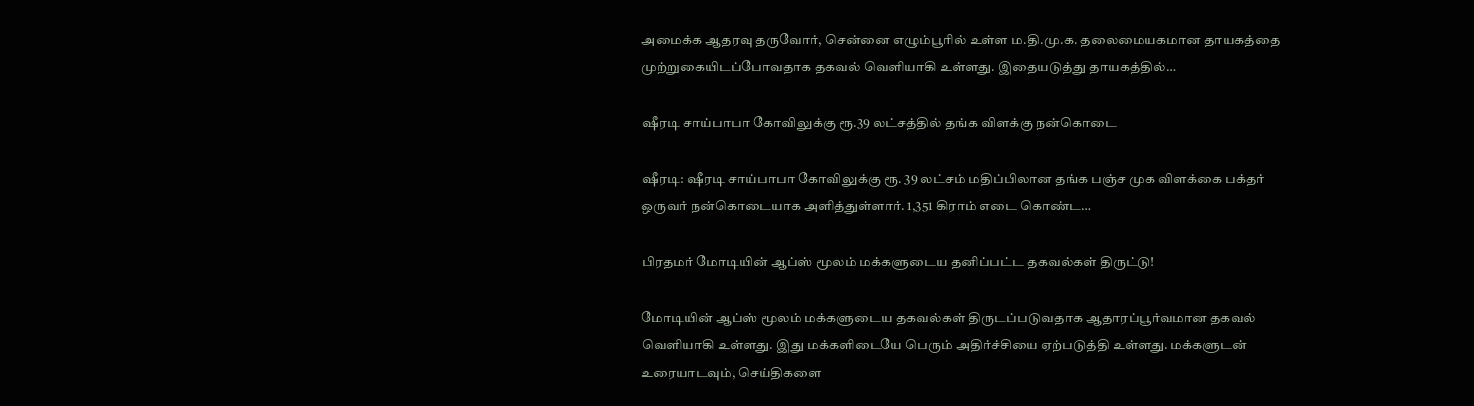அமைக்க ஆதரவு தருவோர், சென்னை எழும்பூரில் உள்ள ம.தி.மு.க. தலைமையகமான தாயகத்தை முற்றுகையிடப்போவதாக தகவல் வெளியாகி உள்ளது. இதையடுத்து தாயகத்தில்…

ஷீரடி சாய்பாபா கோவிலுக்கு ரூ.39 லட்சத்தில் தங்க விளக்கு நன்கொடை

ஷீரடி: ஷீரடி சாய்பாபா கோவிலுக்கு ரூ. 39 லட்சம் மதிப்பிலான தங்க பஞ்ச முக விளக்கை பக்தர் ஒருவர் நன்கொடையாக அளித்துள்ளார். 1,351 கிராம் எடை கொண்ட…

பிரதமர் மோடியின் ஆப்ஸ் மூலம் மக்களுடைய தனிப்பட்ட தகவல்கள் திருட்டு!

மோடியின் ஆப்ஸ் மூலம் மக்களுடைய தகவல்கள் திருடப்படுவதாக ஆதாரப்பூர்வமான தகவல் வெளியாகி உள்ளது. இது மக்களிடையே பெரும் அதிர்ச்சியை ஏற்படுத்தி உள்ளது. மக்களுடன் உரையாடவும், செய்திகளை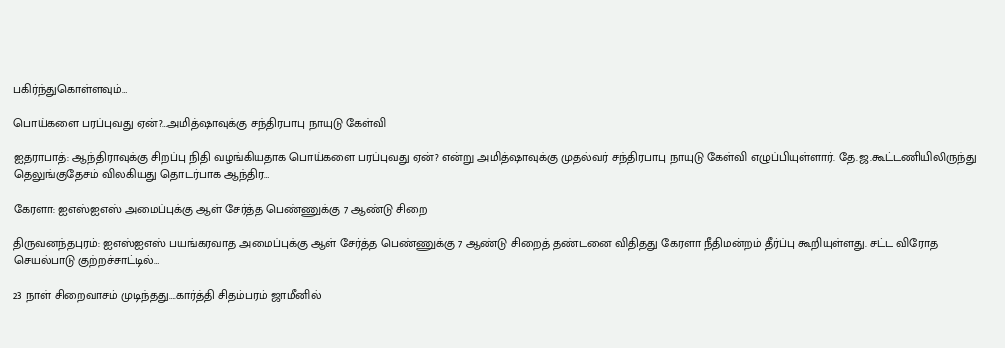பகிர்ந்துகொள்ளவும்…

பொய்களை பரப்புவது ஏன்?…அமித்ஷாவுக்கு சந்திரபாபு நாயுடு கேள்வி

ஐதராபாத்: ஆந்திராவுக்கு சிறப்பு நிதி வழங்கியதாக பொய்களை பரப்புவது ஏன்? என்று அமித்ஷாவுக்கு முதல்வர் சந்திரபாபு நாயுடு கேள்வி எழுப்பியுள்ளார். தே.ஜ.கூட்டணியிலிருந்து தெலுங்குதேசம் விலகியது தொடர்பாக ஆந்திர…

கேரளா: ஐஎஸ்ஐஎஸ் அமைப்புக்கு ஆள் சேர்த்த பெண்ணுக்கு 7 ஆண்டு சிறை

திருவனந்தபுரம்: ஐஎஸ்ஐஎஸ் பயங்கரவாத அமைப்புக்கு ஆள் சேர்த்த பெண்ணுக்கு 7 ஆண்டு சிறைத் தண்டனை விதிதது கேரளா நீதிமன்றம் தீர்ப்பு கூறியுள்ளது. சட்ட விரோத செயல்பாடு குற்றச்சாட்டில்…

23 நாள் சிறைவாசம் முடிந்தது….கார்த்தி சிதம்பரம் ஜாமீனில்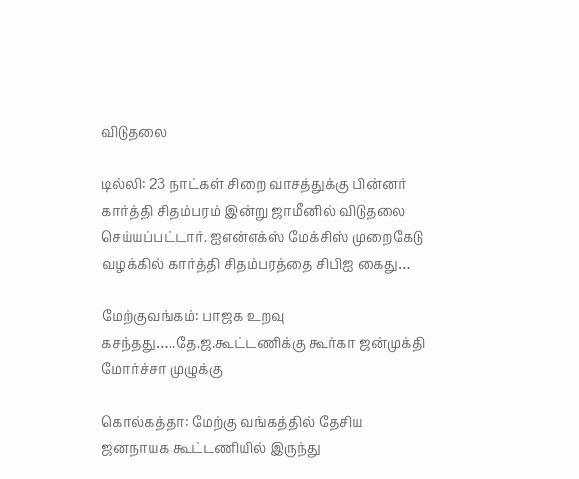விடுதலை

டில்லி: 23 நாட்கள் சிறை வாசத்துக்கு பின்னர் கார்த்தி சிதம்பரம் இன்று ஜாமீனில் விடுதலை செய்யப்பட்டார். ஐஎன்எக்ஸ் மேக்சிஸ் முறைகேடு வழக்கில் கார்த்தி சிதம்பரத்தை சிபிஐ கைது…

மேற்குவங்கம்: பாஜக உறவு கசந்தது…..தே.ஜ.கூட்டணிக்கு கூர்கா ஜன்முக்தி மோர்ச்சா முழுக்கு

கொல்கத்தா: மேற்கு வங்கத்தில் தேசிய ஜனநாயக கூட்டணியில் இருந்து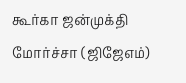கூர்கா ஜன்முக்தி மோர்ச்சா (ஜிஜேஎம்)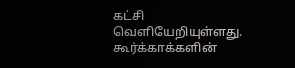கட்சி வெளியேறியுள்ளது. கூர்க்காக்களின்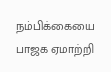நம்பிக்கையை பாஜக ஏமாற்றி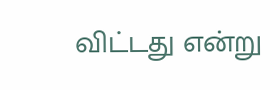விட்டது என்று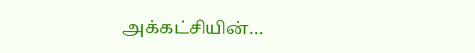அக்கட்சியின்…